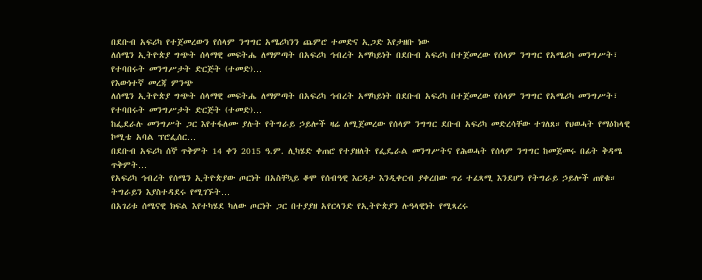በደቡብ አፍሪካ የተጀመረውን የሰላም ንግግር አሜሪካንን ጨምሮ ተመድና ኢጋድ እየታዘቡ ነው
ለሰሜን ኢትዮጵያ ግጭት ሰላማዊ መፍትሔ ለማምጣት በአፍሪካ ኅብረት አማካይነት በደቡብ አፍሪካ በተጀመረው የሰላም ንግግር የአሜሪካ መንግሥት፣ የተባበሩት መንግሥታት ድርጅት (ተመድ)…
የእውነተኛ መረጃ ምንጭ
ለሰሜን ኢትዮጵያ ግጭት ሰላማዊ መፍትሔ ለማምጣት በአፍሪካ ኅብረት አማካይነት በደቡብ አፍሪካ በተጀመረው የሰላም ንግግር የአሜሪካ መንግሥት፣ የተባበሩት መንግሥታት ድርጅት (ተመድ)…
ከፌደራሉ መንግሥት ጋር እየተፋለሙ ያሉት የትግራይ ኃይሎች ዛሬ ለሚጀመረው የሰላም ንግግር ደቡብ አፍሪካ መድረሳቸው ተገለጸ። የህወሓት የማዕከላዊ ኮሚቴ አባል ፕሮፌሰር…
በደቡብ አፍሪካ ሰኞ ጥቅምት 14 ቀን 2015 ዓ.ም. ሊካሄድ ቀጠሮ የተያዘለት የፌዴራል መንግሥትና የሕወሓት የሰላም ንግግር ከመጀመሩ በፊት ቅዳሜ ጥቅምት…
የአፍሪካ ኅብረት የሰሜን ኢትዮጵያው ጦርነት በአስቸኳይ ቆሞ የሰብዓዊ እርዳታ እንዲቀርብ ያቀረበው ጥሪ ተፈጻሚ እንደሆን የትግራይ ኃይሎች ጠየቁ። ትግራይን እያስተዳደሩ የሚገኙት…
በአገሪቱ ሰሜናዊ ክፍል እየተካሄደ ካለው ጦርነት ጋር በተያያዘ አየርላንድ የኢትዮጵያን ሉዓላዊነት የሚጻረሩ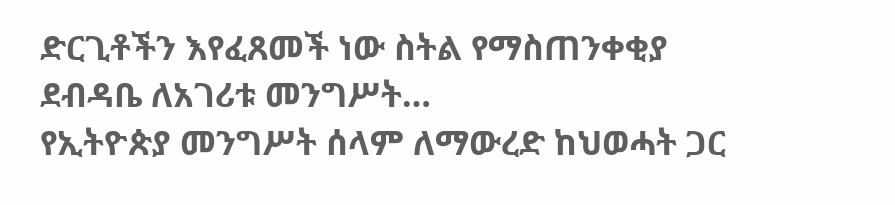ድርጊቶችን እየፈጸመች ነው ስትል የማስጠንቀቂያ ደብዳቤ ለአገሪቱ መንግሥት…
የኢትዮጵያ መንግሥት ሰላም ለማውረድ ከህወሓት ጋር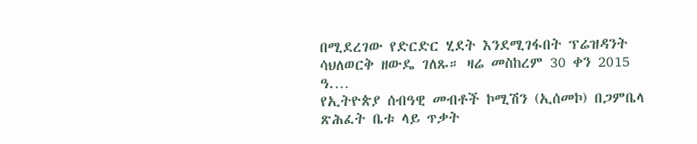በሚደረገው የድርድር ሂደት እንደሚገፋበት ፕሬዝዳንት ሳህለወርቅ ዘውዴ ገለጹ። ዛሬ መስከረም 30 ቀን 2015 ዓ.…
የኢትዮጵያ ሰብዓዊ መብቶች ኮሚሽን (ኢሰመኮ) በጋምቤላ ጽሕፈት ቤቱ ላይ ጥቃት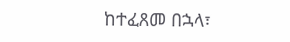ከተፈጸመ በኋላ፣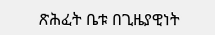ጽሕፈት ቤቱ በጊዜያዊነት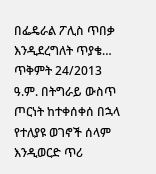በፌዴራል ፖሊስ ጥበቃ እንዲደረግለት ጥያቄ…
ጥቅምት 24/2013 ዓ.ም. በትግራይ ውስጥ ጦርነት ከተቀሰቀሰ በኋላ የተለያዩ ወገኖች ሰላም እንዲወርድ ጥሪ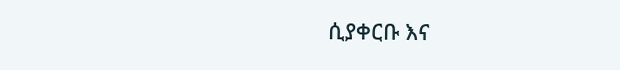ሲያቀርቡ እና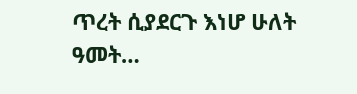ጥረት ሲያደርጉ እነሆ ሁለት ዓመት…